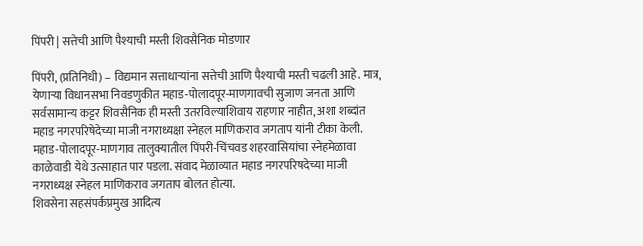पिंपरी | सत्तेची आणि पैश्याची मस्ती शिवसैनिक मोडणार

पिंपरी, (प्रतिनिधी) – विद्यमान सत्ताधाऱ्यांना सत्तेची आणि पैश्याची मस्ती चढली आहे. मात्र, येणाऱ्या विधानसभा निवडणुकीत महाड-पोलादपूर-माणगावची सुजाण जनता आणि सर्वसामान्य कट्टर शिवसैनिक ही मस्ती उतरविल्याशिवाय राहणार नाहीत, अशा शब्दांत महाड नगरपरिषेदेच्या माजी नगराध्यक्षा स्नेहल माणिकराव जगताप यांनी टीका केली.
महाड-पोलादपूर-माणगाव तालुक्यातील पिंपरी-चिंचवड शहरवासियांचा स्नेहमेळावा काळेवाडी येथे उत्साहात पार पडला. संवाद मेळाव्यात महाड नगरपरिषदेच्या माजी नगराध्यक्ष स्नेहल माणिकराव जगताप बोलत होत्या.
शिवसेना सहसंपर्कप्रमुख आदित्य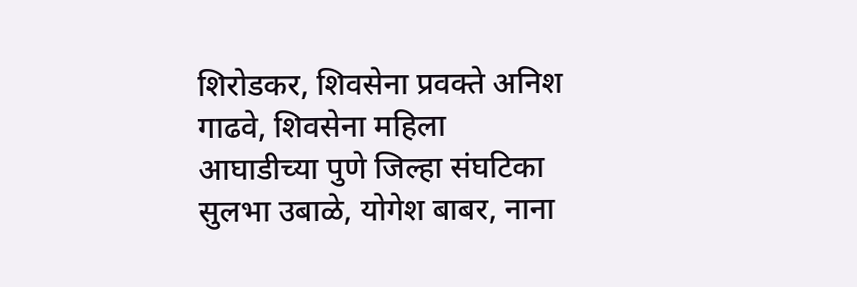शिरोडकर, शिवसेना प्रवक्ते अनिश गाढवे, शिवसेना महिला आघाडीच्या पुणे जिल्हा संघटिका सुलभा उबाळे, योगेश बाबर, नाना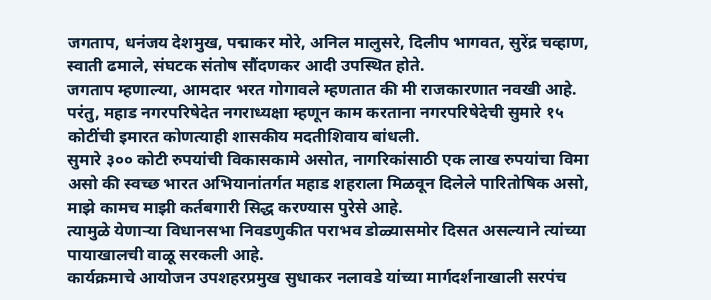जगताप, धनंजय देशमुख, पद्माकर मोरे, अनिल मालुसरे, दिलीप भागवत, सुरेंद्र चव्हाण, स्वाती ढमाले, संघटक संतोष सौंदणकर आदी उपस्थित होते.
जगताप म्हणाल्या, आमदार भरत गोगावले म्हणतात की मी राजकारणात नवखी आहे. परंतु, महाड नगरपरिषेदेत नगराध्यक्षा म्हणून काम करताना नगरपरिषेदेची सुमारे १५ कोटींची इमारत कोणत्याही शासकीय मदतीशिवाय बांधली.
सुमारे ३०० कोटी रुपयांची विकासकामे असोत, नागरिकांसाठी एक लाख रुपयांचा विमा असो की स्वच्छ भारत अभियानांतर्गत महाड शहराला मिळवून दिलेले पारितोषिक असो, माझे कामच माझी कर्तबगारी सिद्ध करण्यास पुरेसे आहे.
त्यामुळे येणाऱ्या विधानसभा निवडणुकीत पराभव डोळ्यासमोर दिसत असल्याने त्यांच्या पायाखालची वाळू सरकली आहे.
कार्यक्रमाचे आयोजन उपशहरप्रमुख सुधाकर नलावडे यांच्या मार्गदर्शनाखाली सरपंच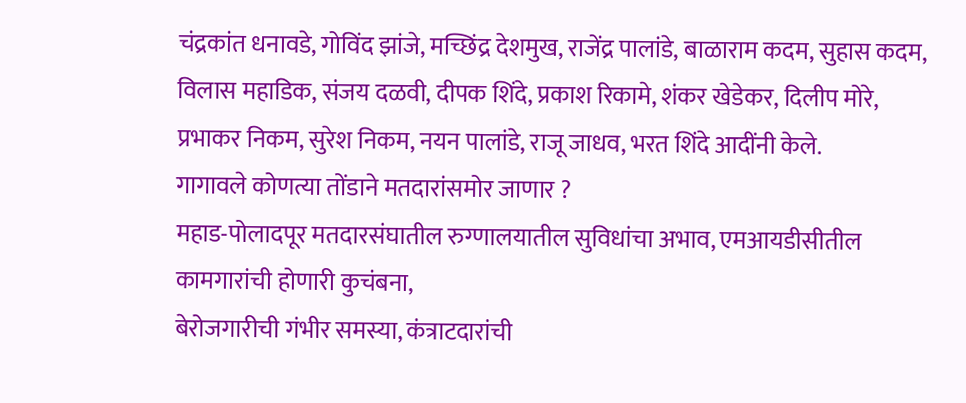चंद्रकांत धनावडे, गोविंद झांजे, मच्छिंद्र देशमुख, राजेंद्र पालांडे, बाळाराम कदम, सुहास कदम, विलास महाडिक, संजय दळवी, दीपक शिंदे, प्रकाश रिकामे, शंकर खेडेकर, दिलीप मोरे, प्रभाकर निकम, सुरेश निकम, नयन पालांडे, राजू जाधव, भरत शिंदे आदींनी केले.
गागावले कोणत्या तोंडाने मतदारांसमोर जाणार ?
महाड-पोलादपूर मतदारसंघातील रुग्णालयातील सुविधांचा अभाव, एमआयडीसीतील कामगारांची होणारी कुचंबना,
बेरोजगारीची गंभीर समस्या, कंत्राटदारांची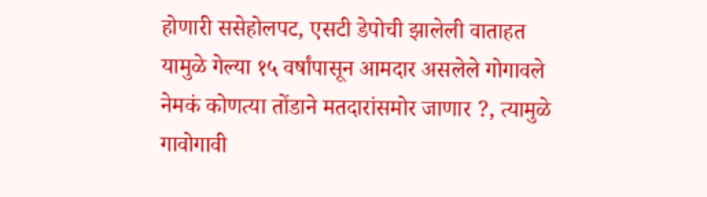होणारी ससेहोलपट, एसटी डेपोची झालेली वाताहत यामुळे गेल्या १५ वर्षांपासून आमदार असलेले गोगावले नेमकं कोणत्या तोंडाने मतदारांसमोर जाणार ?, त्यामुळे गावोगावी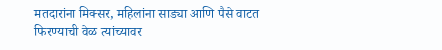मतदारांना मिक्सर, महिलांना साड्या आणि पैसे वाटत फिरण्याची वेळ त्यांच्यावर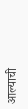आल्याची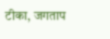टीका, जगताप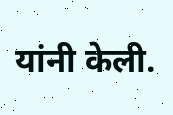यांनी केली.